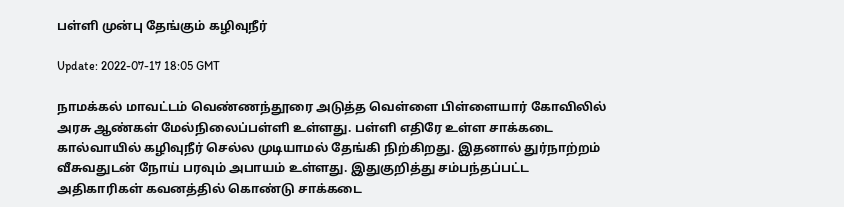பள்ளி முன்பு தேங்கும் கழிவுநீர்

Update: 2022-07-17 18:05 GMT

நாமக்கல் மாவட்டம் வெண்ணந்தூரை அடுத்த வெள்ளை பிள்ளையார் கோவிலில் அரசு ஆண்கள் மேல்நிலைப்பள்ளி உள்ளது. பள்ளி எதிரே உள்ள சாக்கடை கால்வாயில் கழிவுநீர் செல்ல முடியாமல் தேங்கி நிற்கிறது. இதனால் துர்நாற்றம் வீசுவதுடன் நோய் பரவும் அபாயம் உள்ளது. இதுகுறித்து சம்பந்தப்பட்ட அதிகாரிகள் கவனத்தில் கொண்டு சாக்கடை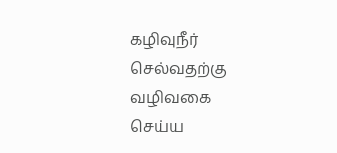கழிவுநீர் செல்வதற்கு வழிவகை செய்ய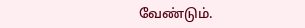வேண்டும்.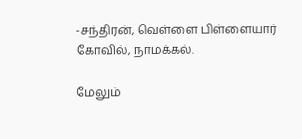-சந்திரன், வெள்ளை பிள்ளையார் கோவில், நாமக்கல்.

மேலும்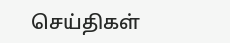செய்திகள்